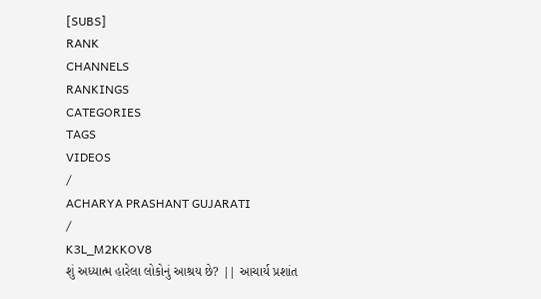[SUBS]
RANK
CHANNELS
RANKINGS
CATEGORIES
TAGS
VIDEOS
/
ACHARYA PRASHANT GUJARATI
/
K3L_M2KKOV8
શું અધ્યાત્મ હારેલા લોકોનું આશ્રય છે? || આચાર્ય પ્રશાંત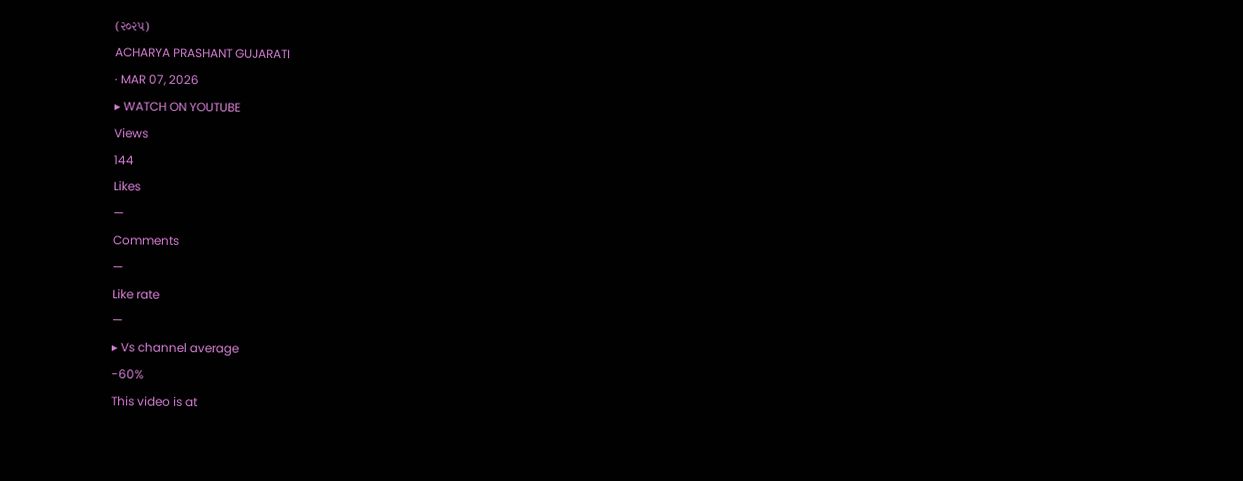(૨૦૨૫)
ACHARYA PRASHANT GUJARATI
· MAR 07, 2026
▸ WATCH ON YOUTUBE
Views
144
Likes
—
Comments
—
Like rate
—
▸ Vs channel average
-60%
This video is at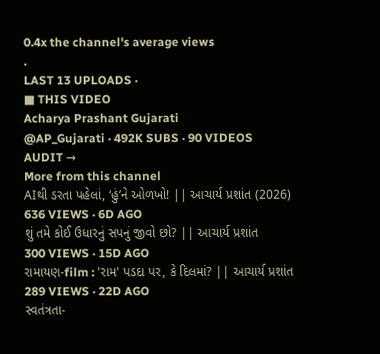0.4x the channel's average views
.
LAST 13 UPLOADS ·
■ THIS VIDEO
Acharya Prashant Gujarati
@AP_Gujarati · 492K SUBS · 90 VIDEOS
AUDIT →
More from this channel
AIથી ડરતા પહેલાં, ‘હું’ને ઓળખો! || આચાર્ય પ્રશાંત (2026)
636 VIEWS · 6D AGO
શું તમે કોઈ ઉધારનું સપનું જીવો છો? || આચાર્ય પ્રશાંત
300 VIEWS · 15D AGO
રામાયણ-film : 'રામ' પડદા પર, કે દિલમાં? || આચાર્ય પ્રશાંત
289 VIEWS · 22D AGO
સ્વતંત્રતા-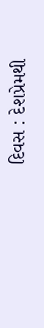દિવસ : દેશપ્રેમથી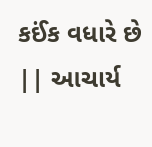કઈંક વધારે છે || આચાર્ય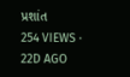પ્રશાંત
254 VIEWS · 22D AGO